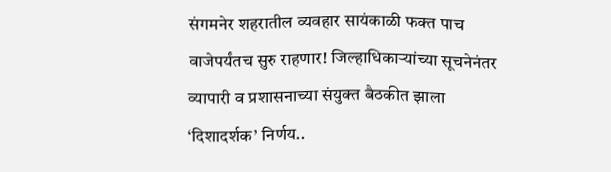संगमनेर शहरातील व्यवहार सायंकाळी फक्त पाच वाजेपर्यंतच सुरु राहणार! जिल्हाधिकार्‍यांच्या सूचनेनंतर व्यापारी व प्रशासनाच्या संयुक्त बैठकीत झाला ‘दिशादर्शक’ निर्णय..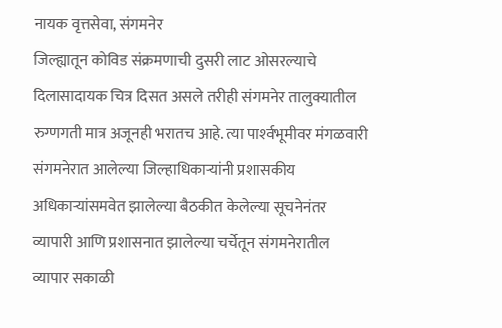नायक वृत्तसेवा, संगमनेर
जिल्ह्यातून कोविड संक्रमणाची दुसरी लाट ओसरल्याचे दिलासादायक चित्र दिसत असले तरीही संगमनेर तालुक्यातील रुग्णगती मात्र अजूनही भरातच आहे. त्या पार्श्‍वभूमीवर मंगळवारी संगमनेरात आलेल्या जिल्हाधिकार्‍यांनी प्रशासकीय अधिकार्‍यांसमवेत झालेल्या बैठकीत केलेल्या सूचनेनंतर व्यापारी आणि प्रशासनात झालेल्या चर्चेतून संगमनेरातील व्यापार सकाळी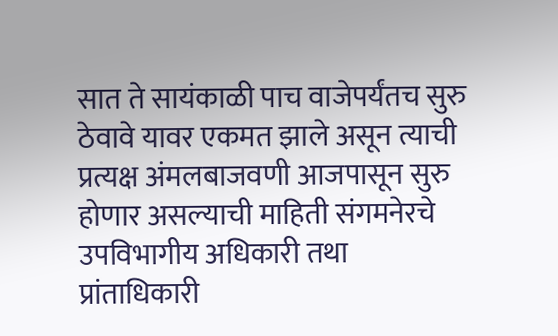सात ते सायंकाळी पाच वाजेपर्यंतच सुरु ठेवावे यावर एकमत झाले असून त्याची प्रत्यक्ष अंमलबाजवणी आजपासून सुरु होणार असल्याची माहिती संगमनेरचे उपविभागीय अधिकारी तथा प्रांताधिकारी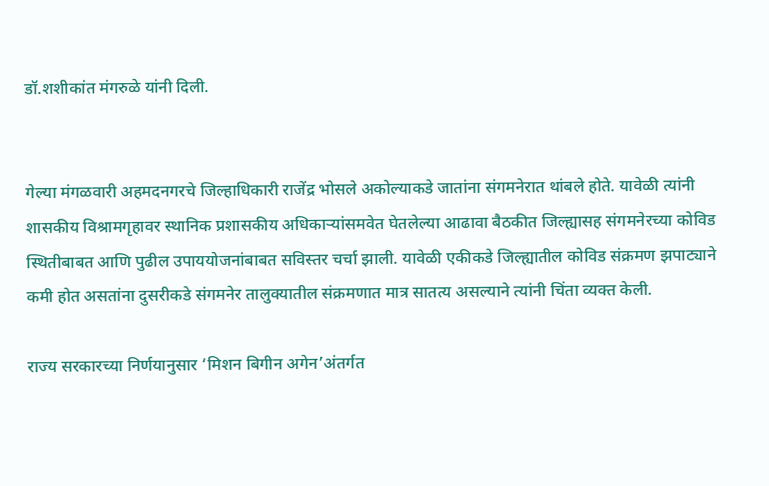डॉ.शशीकांत मंगरुळे यांनी दिली.


गेल्या मंगळवारी अहमदनगरचे जिल्हाधिकारी राजेंद्र भोसले अकोल्याकडे जातांना संगमनेरात थांबले होते. यावेळी त्यांनी शासकीय विश्रामगृहावर स्थानिक प्रशासकीय अधिकार्‍यांसमवेत घेतलेल्या आढावा बैठकीत जिल्ह्यासह संगमनेरच्या कोविड स्थितीबाबत आणि पुढील उपाययोजनांबाबत सविस्तर चर्चा झाली. यावेळी एकीकडे जिल्ह्यातील कोविड संक्रमण झपाट्याने कमी होत असतांना दुसरीकडे संगमनेर तालुक्यातील संक्रमणात मात्र सातत्य असल्याने त्यांनी चिंता व्यक्त केली.

राज्य सरकारच्या निर्णयानुसार ‘मिशन बिगीन अगेन’अंतर्गत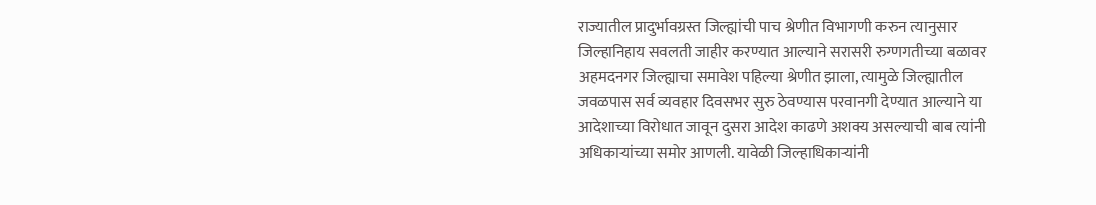राज्यातील प्रादुर्भावग्रस्त जिल्ह्यांची पाच श्रेणीत विभागणी करुन त्यानुसार जिल्हानिहाय सवलती जाहीर करण्यात आल्याने सरासरी रुग्णगतीच्या बळावर अहमदनगर जिल्ह्याचा समावेश पहिल्या श्रेणीत झाला, त्यामुळे जिल्ह्यातील जवळपास सर्व व्यवहार दिवसभर सुरु ठेवण्यास परवानगी देण्यात आल्याने या आदेशाच्या विरोधात जावून दुसरा आदेश काढणे अशक्य असल्याची बाब त्यांनी अधिकार्‍यांच्या समोर आणली. यावेळी जिल्हाधिकार्‍यांनी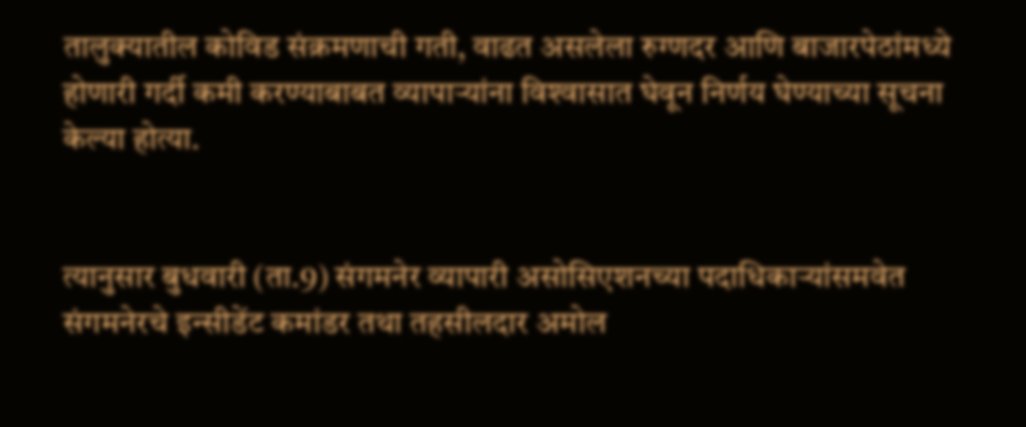तालुक्यातील कोविड संक्रमणाची गती, वाढत असलेला रुग्णदर आणि बाजारपेठांमध्ये होणारी गर्दी कमी करण्याबाबत व्यापार्‍यांना विश्‍वासात घेवून निर्णय घेण्याच्या सूचना केल्या होत्या.


त्यानुसार बुधवारी (ता.9) संगमनेर व्यापारी असोसिएशनच्या पदाधिकार्‍यांसमवेत संगमनेरचे इन्सीडेंट कमांडर तथा तहसीलदार अमोल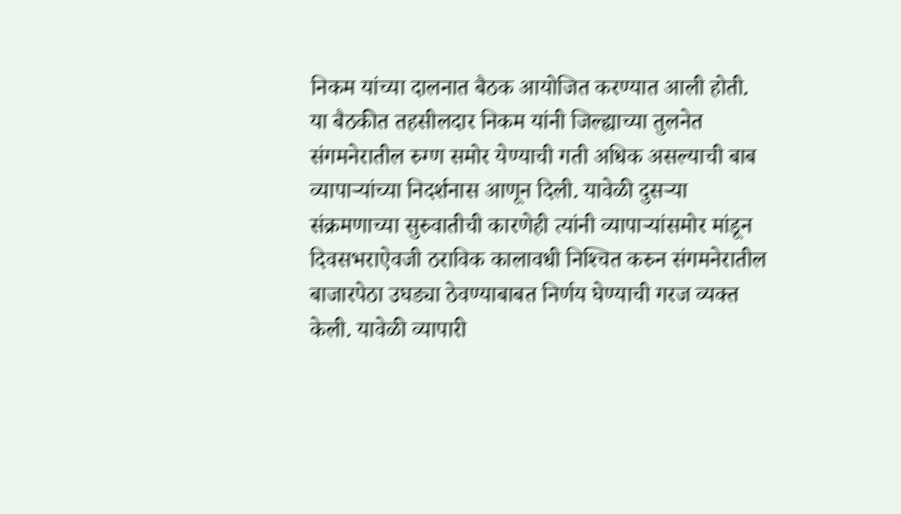निकम यांच्या दालनात बैठक आयोजित करण्यात आली होती. या बैठकीत तहसीलदार निकम यांनी जिल्ह्याच्या तुलनेत संगमनेरातील रुग्ण समोर येण्याची गती अधिक असल्याची बाब व्यापार्‍यांच्या निदर्शनास आणून दिली. यावेळी दुसर्‍या संक्रमणाच्या सुरुवातीची कारणेही त्यांनी व्यापार्‍यांसमोर मांडून दिवसभराऐवजी ठराविक कालावधी निश्‍चित करुन संगमनेरातील बाजारपेठा उघड्या ठेवण्याबाबत निर्णय घेण्याची गरज व्यक्त केली. यावेळी व्यापारी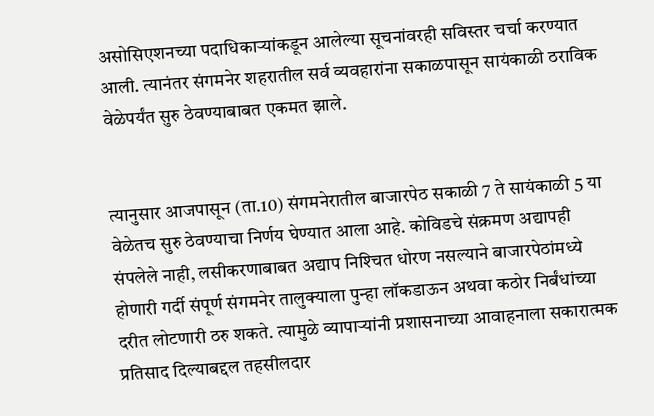असोसिएशनच्या पदाधिकार्‍यांकडून आलेल्या सूचनांवरही सविस्तर चर्चा करण्यात आली. त्यानंतर संगमनेर शहरातील सर्व व्यवहारांना सकाळपासून सायंकाळी ठराविक वेळेपर्यंत सुरु ठेवण्याबाबत एकमत झाले.


त्यानुसार आजपासून (ता.10) संगमनेरातील बाजारपेठ सकाळी 7 ते सायंकाळी 5 या वेळेतच सुरु ठेवण्याचा निर्णय घेण्यात आला आहे. कोविडचे संक्रमण अद्यापही संपलेले नाही, लसीकरणाबाबत अद्याप निश्‍चित धोरण नसल्याने बाजारपेठांमध्ये होणारी गर्दी संपूर्ण संगमनेर तालुक्याला पुन्हा लॉकडाऊन अथवा कठोर निर्बंधांच्या दरीत लोटणारी ठरु शकते. त्यामुळे व्यापार्‍यांनी प्रशासनाच्या आवाहनाला सकारात्मक प्रतिसाद दिल्याबद्दल तहसीलदार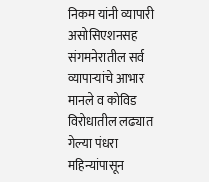निकम यांनी व्यापारी असोसिएशनसह संगमनेरातील सर्व व्यापार्‍यांचे आभार मानले व कोविड विरोधातील लढ्यात गेल्या पंधरा महिन्यांपासून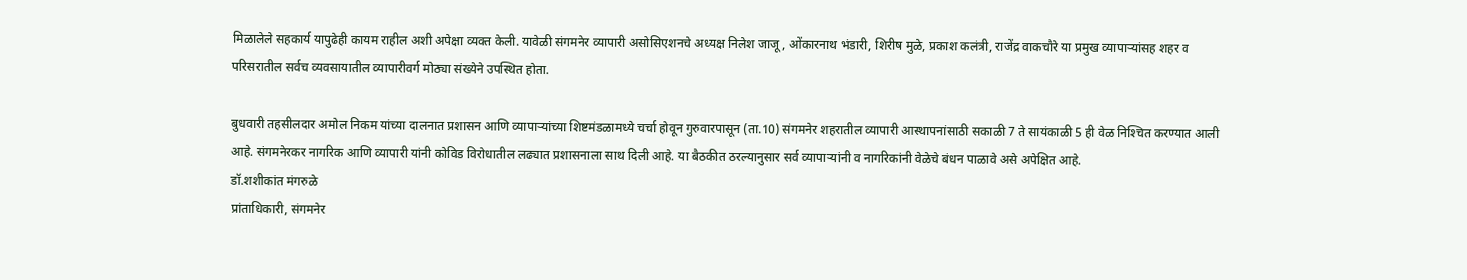मिळालेले सहकार्य यापुढेही कायम राहील अशी अपेक्षा व्यक्त केली. यावेळी संगमनेर व्यापारी असोसिएशनचे अध्यक्ष निलेश जाजू, ओंकारनाथ भंडारी, शिरीष मुळे, प्रकाश कलंत्री, राजेंद्र वाकचौरे या प्रमुख व्यापार्‍यांसह शहर व परिसरातील सर्वच व्यवसायातील व्यापारीवर्ग मोठ्या संख्येने उपस्थित होता.

बुधवारी तहसीलदार अमोल निकम यांच्या दालनात प्रशासन आणि व्यापार्‍यांच्या शिष्टमंडळामध्ये चर्चा होवून गुरुवारपासून (ता.10) संगमनेर शहरातील व्यापारी आस्थापनांसाठी सकाळी 7 ते सायंकाळी 5 ही वेळ निश्‍चित करण्यात आली आहे. संगमनेरकर नागरिक आणि व्यापारी यांनी कोविड विरोधातील लढ्यात प्रशासनाला साथ दिली आहे. या बैठकीत ठरल्यानुसार सर्व व्यापार्‍यांनी व नागरिकांनी वेळेचे बंधन पाळावे असे अपेक्षित आहे.
डॉ.शशीकांत मंगरुळे
प्रांताधिकारी, संगमनेर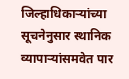जिल्हाधिकार्‍यांच्या सूचनेनुसार स्थानिक व्यापार्‍यांसमवेत पार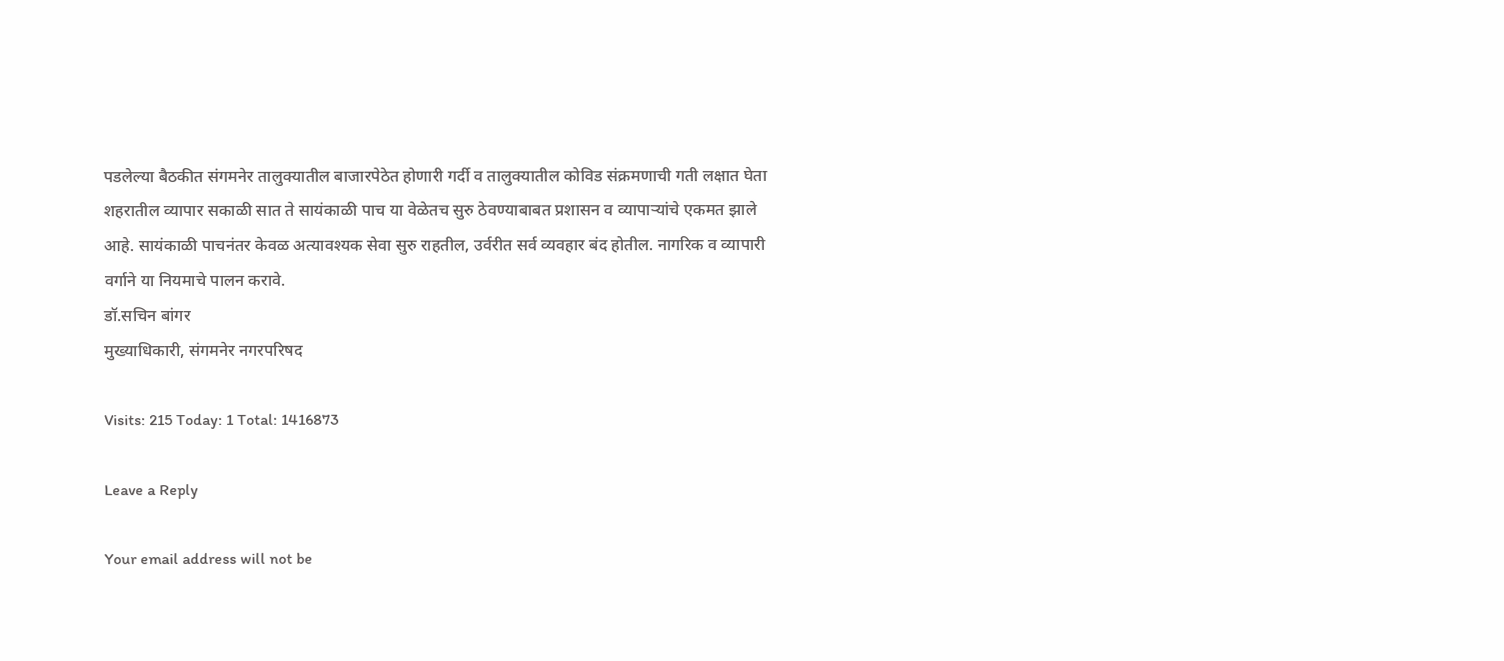पडलेल्या बैठकीत संगमनेर तालुक्यातील बाजारपेठेत होणारी गर्दी व तालुक्यातील कोविड संक्रमणाची गती लक्षात घेता शहरातील व्यापार सकाळी सात ते सायंकाळी पाच या वेळेतच सुरु ठेवण्याबाबत प्रशासन व व्यापार्‍यांचे एकमत झाले आहे. सायंकाळी पाचनंतर केवळ अत्यावश्यक सेवा सुरु राहतील, उर्वरीत सर्व व्यवहार बंद होतील. नागरिक व व्यापारी वर्गाने या नियमाचे पालन करावे.
डॉ.सचिन बांगर
मुख्याधिकारी, संगमनेर नगरपरिषद

Visits: 215 Today: 1 Total: 1416873

Leave a Reply

Your email address will not be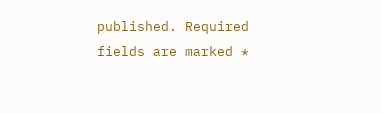published. Required fields are marked *